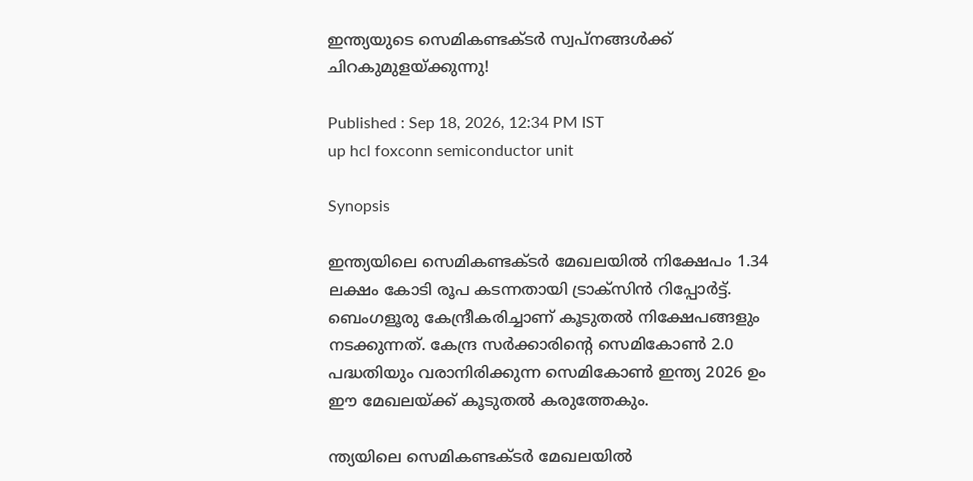ഇന്ത്യയുടെ സെമികണ്ടക്ടർ സ്വപ്‍നങ്ങൾക്ക് ചിറകുമുളയ്ക്കുന്നു!

Published : Sep 18, 2026, 12:34 PM IST
up hcl foxconn semiconductor unit

Synopsis

ഇന്ത്യയിലെ സെമികണ്ടക്ടർ മേഖലയിൽ നിക്ഷേപം 1.34 ലക്ഷം കോടി രൂപ കടന്നതായി ട്രാക്‌സിൻ റിപ്പോർട്ട്. ബെംഗളൂരു കേന്ദ്രീകരിച്ചാണ് കൂടുതൽ നിക്ഷേപങ്ങളും നടക്കുന്നത്. കേന്ദ്ര സർക്കാരിന്റെ സെമികോൺ 2.0 പദ്ധതിയും വരാനിരിക്കുന്ന സെമികോൺ ഇന്ത്യ 2026 ഉം ഈ മേഖലയ്ക്ക് കൂടുതൽ കരുത്തേകും.

ന്ത്യയിലെ സെമികണ്ടക്ടർ മേഖലയിൽ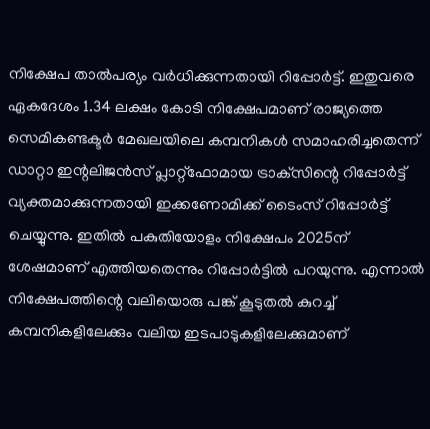നിക്ഷേപ താൽപര്യം വർധിക്കുന്നതായി റിപ്പോർട്ട്. ഇതുവരെ ഏകദേശം 1.34 ലക്ഷം കോടി നിക്ഷേപമാണ് രാജ്യത്തെ സെമികണ്ടക്ടർ മേഖലയിലെ കമ്പനികൾ സമാഹരിച്ചതെന്ന് ഡാറ്റാ ഇന്റലിജൻസ് പ്ലാറ്റ്‌ഫോമായ ട്രാക്‌സിന്റെ റിപ്പോർട്ട് വ്യക്തമാക്കുന്നതായി ഇക്കണോമിക്ക് ടൈംസ് റിപ്പോർട്ട് ചെയ്യുന്നു. ഇതിൽ പകുതിയോളം നിക്ഷേപം 2025ന് ശേഷമാണ് എത്തിയതെന്നും റിപ്പോർട്ടിൽ പറയുന്നു. എന്നാൽ നിക്ഷേപത്തിന്റെ വലിയൊരു പങ്ക് കൂടുതൽ കുറച്ച് കമ്പനികളിലേക്കും വലിയ ഇടപാടുകളിലേക്കുമാണ്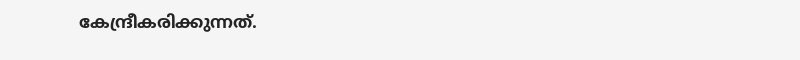കേന്ദ്രീകരിക്കുന്നത്.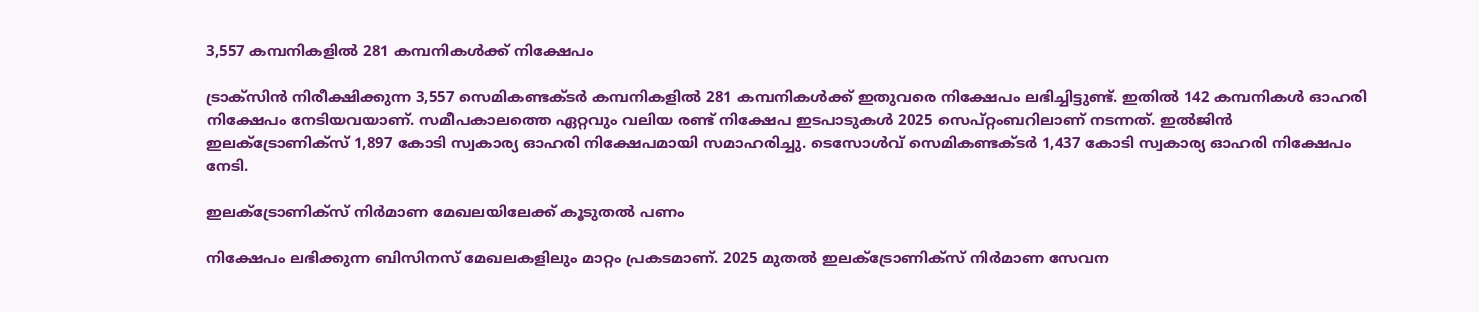3,557 കമ്പനികളിൽ 281 കമ്പനികൾക്ക് നിക്ഷേപം

ട്രാക്‌സിൻ നിരീക്ഷിക്കുന്ന 3,557 സെമികണ്ടക്ടർ കമ്പനികളിൽ 281 കമ്പനികൾക്ക് ഇതുവരെ നിക്ഷേപം ലഭിച്ചിട്ടുണ്ട്. ഇതിൽ 142 കമ്പനികൾ ഓഹരി നിക്ഷേപം നേടിയവയാണ്. സമീപകാലത്തെ ഏറ്റവും വലിയ രണ്ട് നിക്ഷേപ ഇടപാടുകൾ 2025 സെപ്റ്റംബറിലാണ് നടന്നത്. ഇൽജിൻ ഇലക്ട്രോണിക്സ് 1,897 കോടി സ്വകാര്യ ഓഹരി നിക്ഷേപമായി സമാഹരിച്ചു. ടെസോൾവ് സെമികണ്ടക്ടർ 1,437 കോടി സ്വകാര്യ ഓഹരി നിക്ഷേപം നേടി.

ഇലക്ട്രോണിക്സ് നിർമാണ മേഖലയിലേക്ക് കൂടുതൽ പണം

നിക്ഷേപം ലഭിക്കുന്ന ബിസിനസ് മേഖലകളിലും മാറ്റം പ്രകടമാണ്. 2025 മുതൽ ഇലക്ട്രോണിക്സ് നിർമാണ സേവന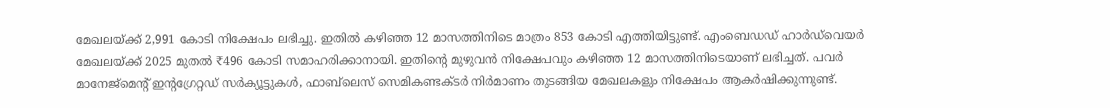മേഖലയ്ക്ക് 2,991 കോടി നിക്ഷേപം ലഭിച്ചു. ഇതിൽ കഴിഞ്ഞ 12 മാസത്തിനിടെ മാത്രം 853 കോടി എത്തിയിട്ടുണ്ട്. എംബെഡഡ് ഹാർഡ്‌വെയർ മേഖലയ്ക്ക് 2025 മുതൽ ₹496 കോടി സമാഹരിക്കാനായി. ഇതിന്റെ മുഴുവൻ നിക്ഷേപവും കഴിഞ്ഞ 12 മാസത്തിനിടെയാണ് ലഭിച്ചത്. പവർ മാനേജ്മെന്റ് ഇന്റഗ്രേറ്റഡ് സർക്യൂട്ടുകൾ, ഫാബ്‌ലെസ് സെമികണ്ടക്ടർ നിർമാണം തുടങ്ങിയ മേഖലകളും നിക്ഷേപം ആകർഷിക്കുന്നുണ്ട്.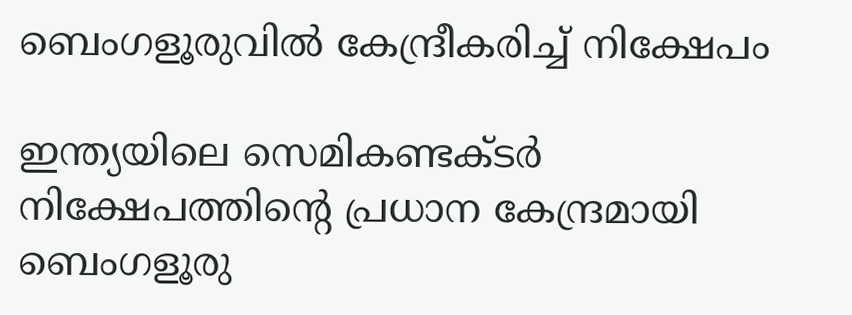ബെംഗളൂരുവിൽ കേന്ദ്രീകരിച്ച് നിക്ഷേപം

ഇന്ത്യയിലെ സെമികണ്ടക്ടർ നിക്ഷേപത്തിന്റെ പ്രധാന കേന്ദ്രമായി ബെംഗളൂരു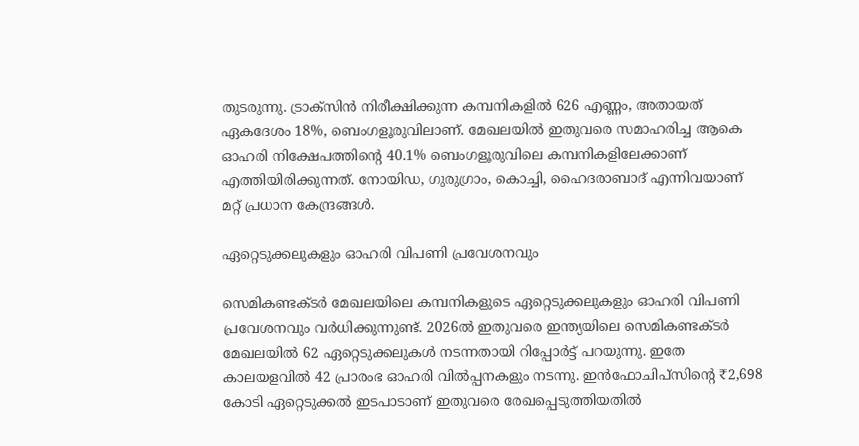തുടരുന്നു. ട്രാക്‌സിൻ നിരീക്ഷിക്കുന്ന കമ്പനികളിൽ 626 എണ്ണം, അതായത് ഏകദേശം 18%, ബെംഗളൂരുവിലാണ്. മേഖലയിൽ ഇതുവരെ സമാഹരിച്ച ആകെ ഓഹരി നിക്ഷേപത്തിന്റെ 40.1% ബെംഗളൂരുവിലെ കമ്പനികളിലേക്കാണ് എത്തിയിരിക്കുന്നത്. നോയിഡ, ഗുരുഗ്രാം, കൊച്ചി, ഹൈദരാബാദ് എന്നിവയാണ് മറ്റ് പ്രധാന കേന്ദ്രങ്ങൾ.

ഏറ്റെടുക്കലുകളും ഓഹരി വിപണി പ്രവേശനവും

സെമികണ്ടക്ടർ മേഖലയിലെ കമ്പനികളുടെ ഏറ്റെടുക്കലുകളും ഓഹരി വിപണി പ്രവേശനവും വർധിക്കുന്നുണ്ട്. 2026ൽ ഇതുവരെ ഇന്ത്യയിലെ സെമികണ്ടക്ടർ മേഖലയിൽ 62 ഏറ്റെടുക്കലുകൾ നടന്നതായി റിപ്പോർട്ട് പറയുന്നു. ഇതേ കാലയളവിൽ 42 പ്രാരംഭ ഓഹരി വിൽപ്പനകളും നടന്നു. ഇൻഫോചിപ്‌സിന്റെ ₹2,698 കോടി ഏറ്റെടുക്കൽ ഇടപാടാണ് ഇതുവരെ രേഖപ്പെടുത്തിയതിൽ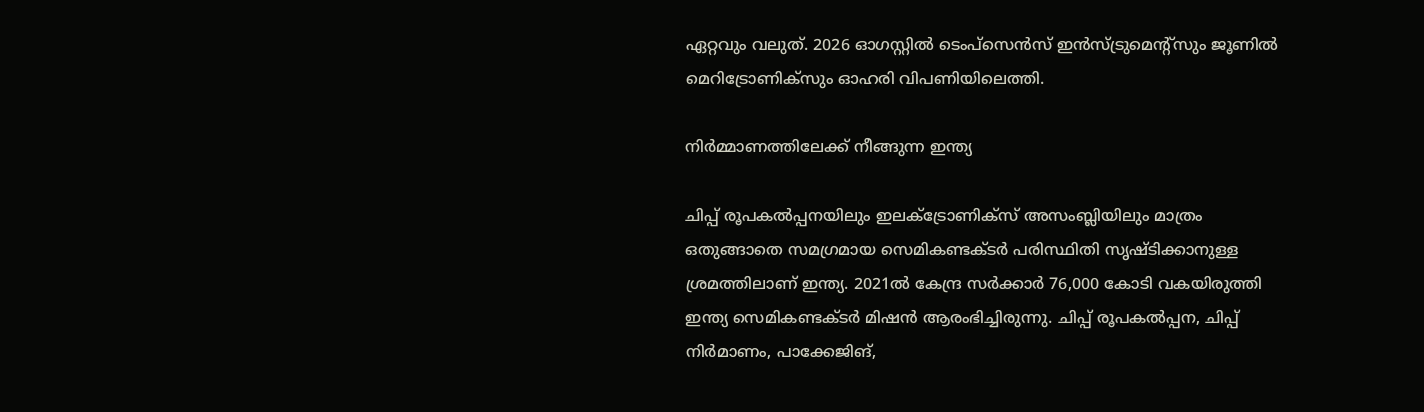ഏറ്റവും വലുത്. 2026 ഓഗസ്റ്റിൽ ടെംപ്‌സെൻസ് ഇൻസ്ട്രുമെന്റ്‌സും ജൂണിൽ മെറിട്രോണിക്‌സും ഓഹരി വിപണിയിലെത്തി.

നിർമ്മാണത്തിലേക്ക് നീങ്ങുന്ന ഇന്ത്യ

ചിപ്പ് രൂപകൽപ്പനയിലും ഇലക്ട്രോണിക്സ് അസംബ്ലിയിലും മാത്രം ഒതുങ്ങാതെ സമഗ്രമായ സെമികണ്ടക്ടർ പരിസ്ഥിതി സൃഷ്ടിക്കാനുള്ള ശ്രമത്തിലാണ് ഇന്ത്യ. 2021ൽ കേന്ദ്ര സർക്കാർ 76,000 കോടി വകയിരുത്തി ഇന്ത്യ സെമികണ്ടക്ടർ മിഷൻ ആരംഭിച്ചിരുന്നു. ചിപ്പ് രൂപകൽപ്പന, ചിപ്പ് നിർമാണം, പാക്കേജിങ്,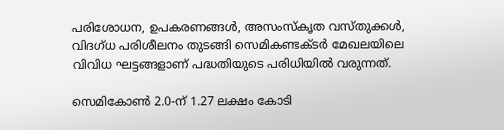പരിശോധന, ഉപകരണങ്ങൾ, അസംസ്‍കൃത വസ്‍തുക്കൾ, വിദഗ്ധ പരിശീലനം തുടങ്ങി സെമികണ്ടക്ടർ മേഖലയിലെ വിവിധ ഘട്ടങ്ങളാണ് പദ്ധതിയുടെ പരിധിയിൽ വരുന്നത്.

സെമികോൺ 2.0-ന് 1.27 ലക്ഷം കോടി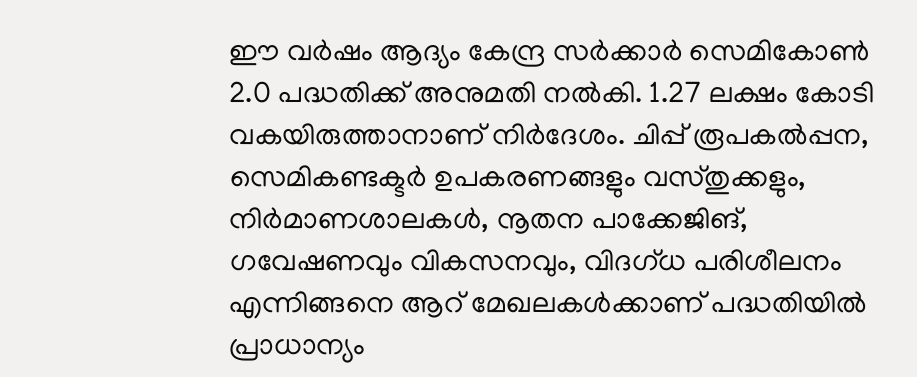ഈ വർഷം ആദ്യം കേന്ദ്ര സർക്കാർ സെമികോൺ 2.0 പദ്ധതിക്ക് അനുമതി നൽകി. 1.27 ലക്ഷം കോടി വകയിരുത്താനാണ് നിർദേശം. ചിപ്പ് രൂപകൽപ്പന, സെമികണ്ടക്ടർ ഉപകരണങ്ങളും വസ്‍തുക്കളും, നിർമാണശാലകൾ, നൂതന പാക്കേജിങ്, ഗവേഷണവും വികസനവും, വിദഗ്ധ പരിശീലനം എന്നിങ്ങനെ ആറ് മേഖലകൾക്കാണ് പദ്ധതിയിൽ പ്രാധാന്യം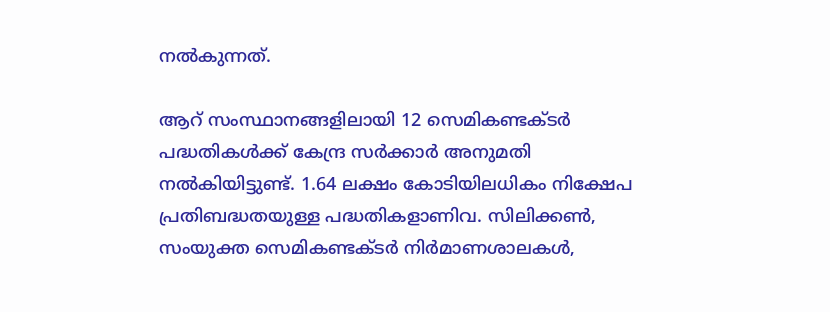നൽകുന്നത്.

ആറ് സംസ്ഥാനങ്ങളിലായി 12 സെമികണ്ടക്ടർ പദ്ധതികൾക്ക് കേന്ദ്ര സർക്കാർ അനുമതി നൽകിയിട്ടുണ്ട്. 1.64 ലക്ഷം കോടിയിലധികം നിക്ഷേപ പ്രതിബദ്ധതയുള്ള പദ്ധതികളാണിവ. സിലിക്കൺ, സംയുക്ത സെമികണ്ടക്ടർ നിർമാണശാലകൾ,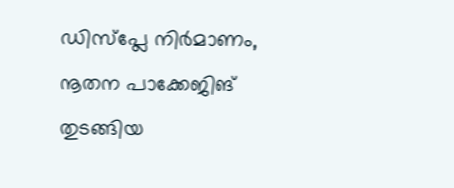ഡിസ്‌പ്ലേ നിർമാണം, നൂതന പാക്കേജിങ് തുടങ്ങിയ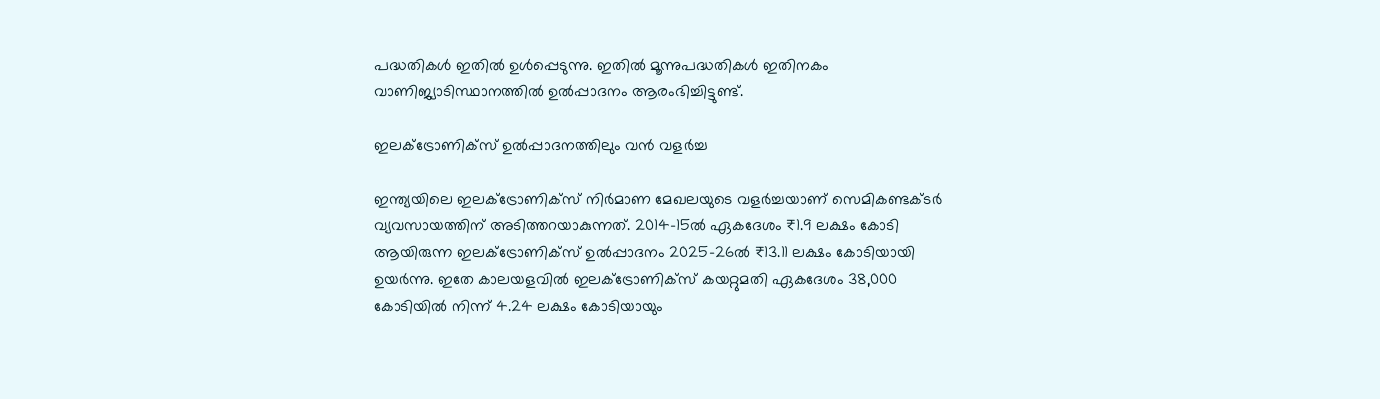പദ്ധതികൾ ഇതിൽ ഉൾപ്പെടുന്നു. ഇതിൽ മൂന്നുപദ്ധതികൾ ഇതിനകം വാണിജ്യാടിസ്ഥാനത്തിൽ ഉൽപ്പാദനം ആരംഭിച്ചിട്ടുണ്ട്.

ഇലക്ട്രോണിക്സ് ഉൽപ്പാദനത്തിലും വൻ വളർച്ച

ഇന്ത്യയിലെ ഇലക്ട്രോണിക്സ് നിർമാണ മേഖലയുടെ വളർച്ചയാണ് സെമികണ്ടക്ടർ വ്യവസായത്തിന് അടിത്തറയാകുന്നത്. 2014-15ൽ ഏകദേശം ₹1.9 ലക്ഷം കോടി ആയിരുന്ന ഇലക്ട്രോണിക്സ് ഉൽപ്പാദനം 2025-26ൽ ₹13.11 ലക്ഷം കോടിയായി ഉയർന്നു. ഇതേ കാലയളവിൽ ഇലക്ട്രോണിക്സ് കയറ്റുമതി ഏകദേശം 38,000 കോടിയിൽ നിന്ന് 4.24 ലക്ഷം കോടിയായും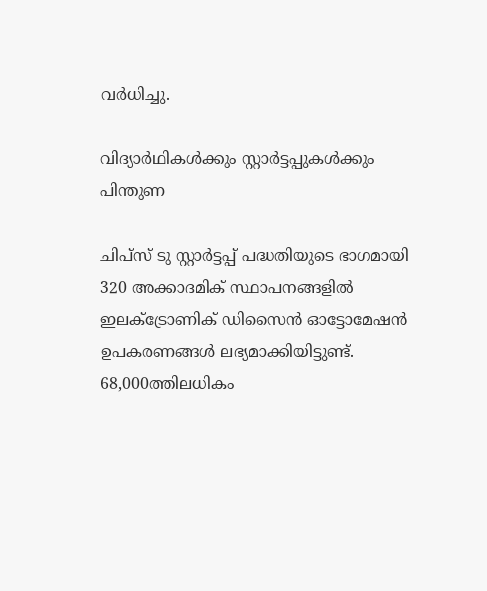വർധിച്ചു.

വിദ്യാർഥികൾക്കും സ്റ്റാർട്ടപ്പുകൾക്കും പിന്തുണ

ചിപ്‌സ് ടു സ്റ്റാർട്ടപ്പ് പദ്ധതിയുടെ ഭാഗമായി 320 അക്കാദമിക് സ്ഥാപനങ്ങളിൽ ഇലക്ട്രോണിക് ഡിസൈൻ ഓട്ടോമേഷൻ ഉപകരണങ്ങൾ ലഭ്യമാക്കിയിട്ടുണ്ട്. 68,000ത്തിലധികം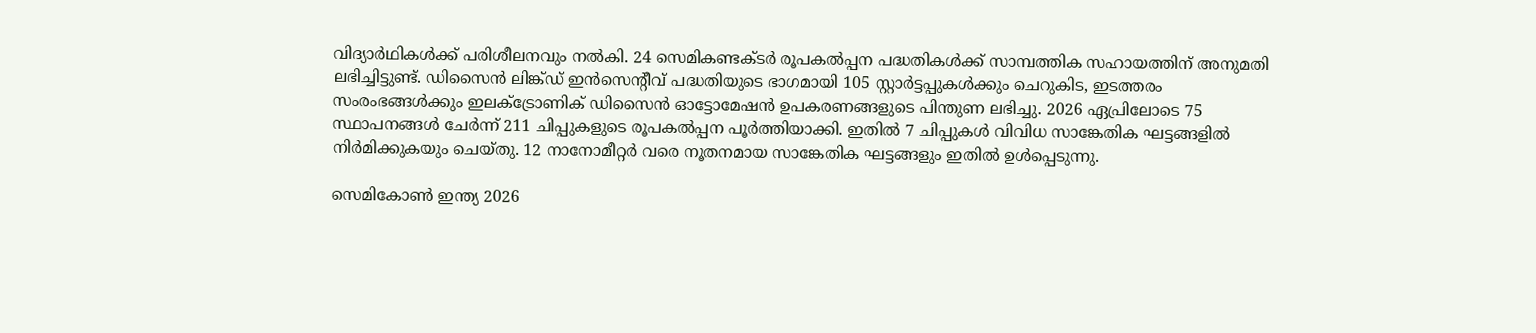വിദ്യാർഥികൾക്ക് പരിശീലനവും നൽകി. 24 സെമികണ്ടക്ടർ രൂപകൽപ്പന പദ്ധതികൾക്ക് സാമ്പത്തിക സഹായത്തിന് അനുമതി ലഭിച്ചിട്ടുണ്ട്. ഡിസൈൻ ലിങ്ക്ഡ് ഇൻസെന്റീവ് പദ്ധതിയുടെ ഭാഗമായി 105 സ്റ്റാർട്ടപ്പുകൾക്കും ചെറുകിട, ഇടത്തരം സംരംഭങ്ങൾക്കും ഇലക്ട്രോണിക് ഡിസൈൻ ഓട്ടോമേഷൻ ഉപകരണങ്ങളുടെ പിന്തുണ ലഭിച്ചു. 2026 ഏപ്രിലോടെ 75 സ്ഥാപനങ്ങൾ ചേർന്ന് 211 ചിപ്പുകളുടെ രൂപകൽപ്പന പൂർത്തിയാക്കി. ഇതിൽ 7 ചിപ്പുകൾ വിവിധ സാങ്കേതിക ഘട്ടങ്ങളിൽ നിർമിക്കുകയും ചെയ്തു. 12 നാനോമീറ്റർ വരെ നൂതനമായ സാങ്കേതിക ഘട്ടങ്ങളും ഇതിൽ ഉൾപ്പെടുന്നു.

സെമികോൺ ഇന്ത്യ 2026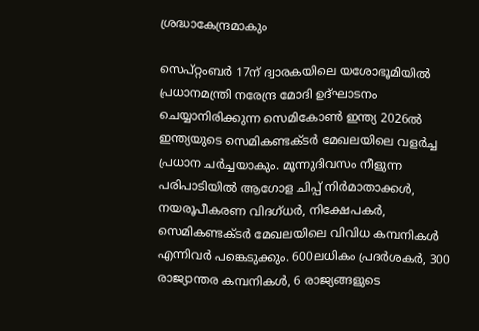ശ്രദ്ധാകേന്ദ്രമാകും

സെപ്റ്റംബർ 17ന് ദ്വാരകയിലെ യശോഭൂമിയിൽ പ്രധാനമന്ത്രി നരേന്ദ്ര മോദി ഉദ്ഘാടനം ചെയ്യാനിരിക്കുന്ന സെമികോൺ ഇന്ത്യ 2026ൽ ഇന്ത്യയുടെ സെമികണ്ടക്ടർ മേഖലയിലെ വളർച്ച പ്രധാന ചർച്ചയാകും. മൂന്നുദിവസം നീളുന്ന പരിപാടിയിൽ ആഗോള ചിപ്പ് നിർമാതാക്കൾ, നയരൂപീകരണ വിദഗ്ധർ, നിക്ഷേപകർ, സെമികണ്ടക്ടർ മേഖലയിലെ വിവിധ കമ്പനികൾ എന്നിവർ പങ്കെടുക്കും. 600ലധികം പ്രദർശകർ, 300 രാജ്യാന്തര കമ്പനികൾ, 6 രാജ്യങ്ങളുടെ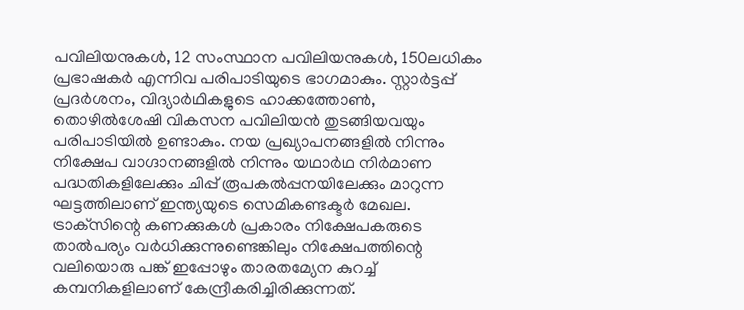പവിലിയനുകൾ, 12 സംസ്ഥാന പവിലിയനുകൾ, 150ലധികം പ്രഭാഷകർ എന്നിവ പരിപാടിയുടെ ഭാഗമാകും. സ്റ്റാർട്ടപ്പ് പ്രദർശനം, വിദ്യാർഥികളുടെ ഹാക്കത്തോൺ, തൊഴിൽശേഷി വികസന പവിലിയൻ തുടങ്ങിയവയും പരിപാടിയിൽ ഉണ്ടാകും. നയ പ്രഖ്യാപനങ്ങളിൽ നിന്നും നിക്ഷേപ വാഗ്ദാനങ്ങളിൽ നിന്നും യഥാർഥ നിർമാണ പദ്ധതികളിലേക്കും ചിപ്പ് രൂപകൽപ്പനയിലേക്കും മാറുന്ന ഘട്ടത്തിലാണ് ഇന്ത്യയുടെ സെമികണ്ടക്ടർ മേഖല. ട്രാക്‌സിന്റെ കണക്കുകൾ പ്രകാരം നിക്ഷേപകരുടെ താൽപര്യം വർധിക്കുന്നുണ്ടെങ്കിലും നിക്ഷേപത്തിന്റെ വലിയൊരു പങ്ക് ഇപ്പോഴും താരതമ്യേന കുറച്ച് കമ്പനികളിലാണ് കേന്ദ്രീകരിച്ചിരിക്കുന്നത്.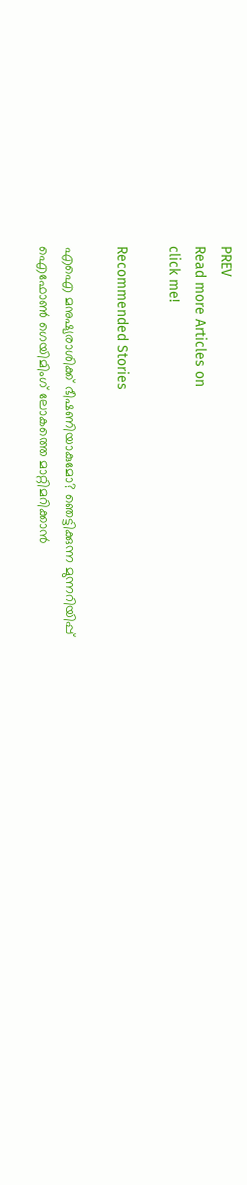PREV
Read more Articles on
click me!

Recommended Stories

എഐ മനുഷ്യരാശിക്ക് ഭീഷണിയാകുമോ? ഞെട്ടിക്കുന്ന മുന്നറിയിപ്പ്
ഐഫോൺ ഗെയിമിംഗ് ലോകത്തെ മാറ്റിമറിക്കാൻ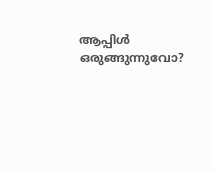ആപ്പിൾ ഒരുങ്ങുന്നുവോ?